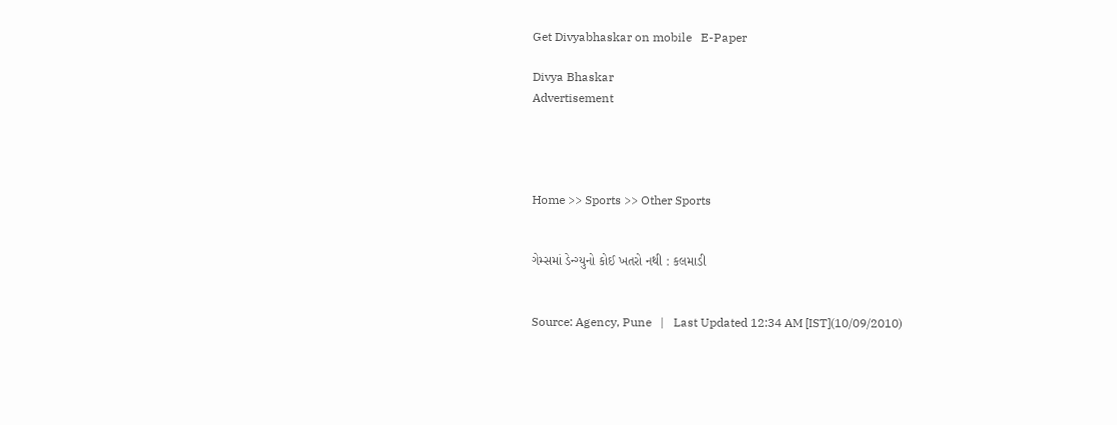Get Divyabhaskar on mobile   E-Paper

Divya Bhaskar
Advertisement




Home >> Sports >> Other Sports


ગેમ્સમાં ડેન્ગ્યુનો કોઈ ખતરો નથી : કલમાડી


Source: Agency, Pune   |   Last Updated 12:34 AM [IST](10/09/2010)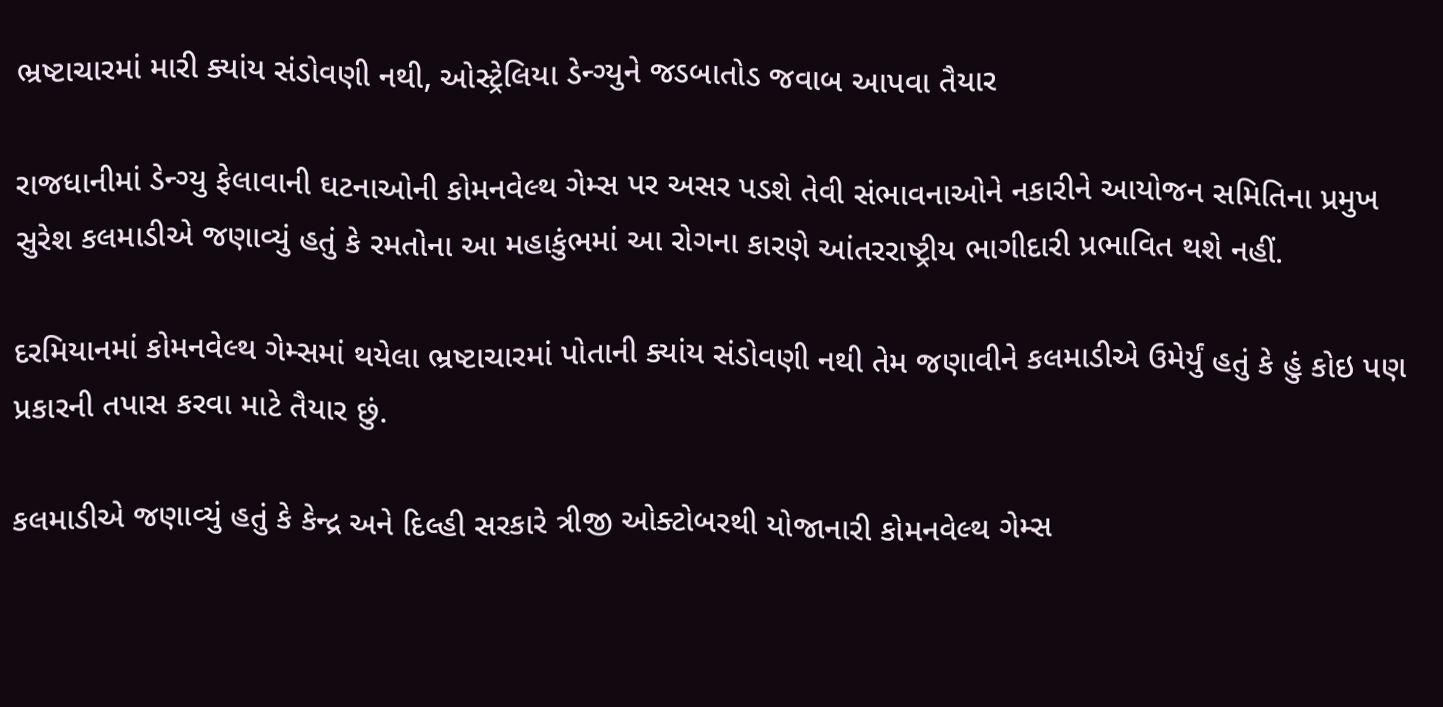ભ્રષ્ટાચારમાં મારી ક્યાંય સંડોવણી નથી, ઓસ્ટ્રેલિયા ડેન્ગ્યુને જડબાતોડ જવાબ આપવા તૈયાર

રાજધાનીમાં ડેન્ગ્યુ ફેલાવાની ઘટનાઓની કોમનવેલ્થ ગેમ્સ પર અસર પડશે તેવી સંભાવનાઓને નકારીને આયોજન સમિતિના પ્રમુખ સુરેશ કલમાડીએ જણાવ્યું હતું કે રમતોના આ મહાકુંભમાં આ રોગના કારણે આંતરરાષ્ટ્રીય ભાગીદારી પ્રભાવિત થશે નહીં.

દરમિયાનમાં કોમનવેલ્થ ગેમ્સમાં થયેલા ભ્રષ્ટાચારમાં પોતાની ક્યાંય સંડોવણી નથી તેમ જણાવીને કલમાડીએ ઉમેર્યું હતું કે હું કોઇ પણ પ્રકારની તપાસ કરવા માટે તૈયાર છું.

કલમાડીએ જણાવ્યું હતું કે કેન્દ્ર અને દિલ્હી સરકારે ત્રીજી ઓક્ટોબરથી યોજાનારી કોમનવેલ્થ ગેમ્સ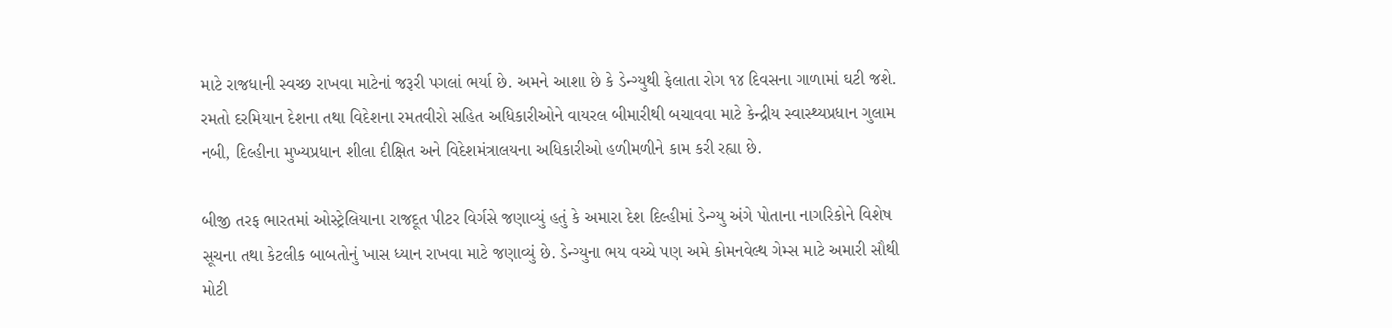માટે રાજધાની સ્વચ્છ રાખવા માટેનાં જરૂરી પગલાં ભર્યા છે. અમને આશા છે કે ડેન્ગ્યુથી ફેલાતા રોગ ૧૪ દિવસના ગાળામાં ઘટી જશે. રમતો દરમિયાન દેશના તથા વિદેશના રમતવીરો સહિત અધિકારીઓને વાયરલ બીમારીથી બચાવવા માટે કેન્દ્રીય સ્વાસ્થ્યપ્રધાન ગુલામ નબી, દિલ્હીના મુખ્યપ્રધાન શીલા દીક્ષિત અને વિદેશમંત્રાલયના અધિકારીઓ હળીમળીને કામ કરી રહ્યા છે.

બીજી તરફ ભારતમાં ઓસ્ટ્રેલિયાના રાજદૂત પીટર વિર્ગસે જણાવ્યું હતું કે અમારા દેશ દિલ્હીમાં ડેન્ગ્યુ અંગે પોતાના નાગરિકોને વિશેષ સૂચના તથા કેટલીક બાબતોનું ખાસ ધ્યાન રાખવા માટે જણાવ્યું છે. ડેન્ગ્યુના ભય વચ્ચે પણ અમે કોમનવેલ્થ ગેમ્સ માટે અમારી સૌથી મોટી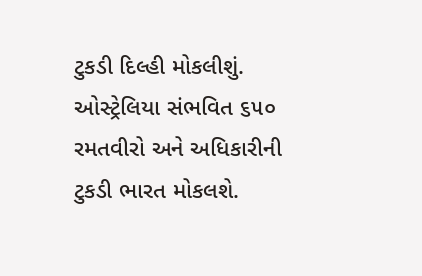ટુકડી દિલ્હી મોકલીશું. ઓસ્ટ્રેલિયા સંભવિત ૬૫૦ રમતવીરો અને અધિકારીની ટુકડી ભારત મોકલશે.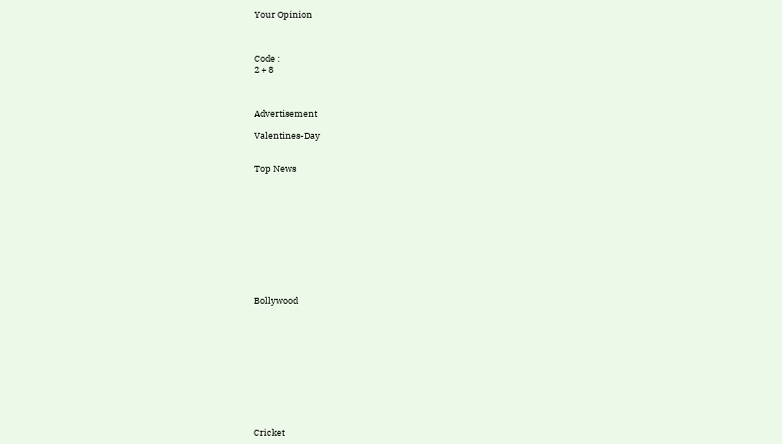Your Opinion



Code :
2 + 8



Advertisement

Valentines-Day


Top News











Bollywood











Cricket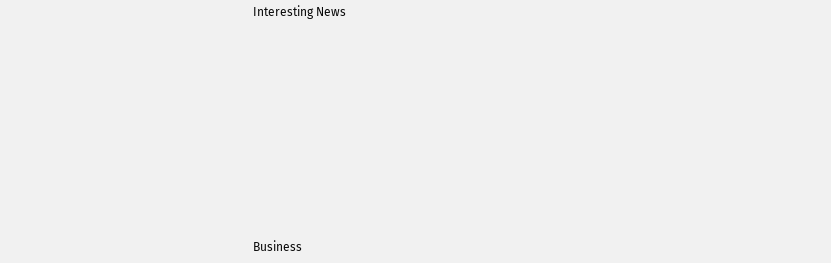Interesting News











Business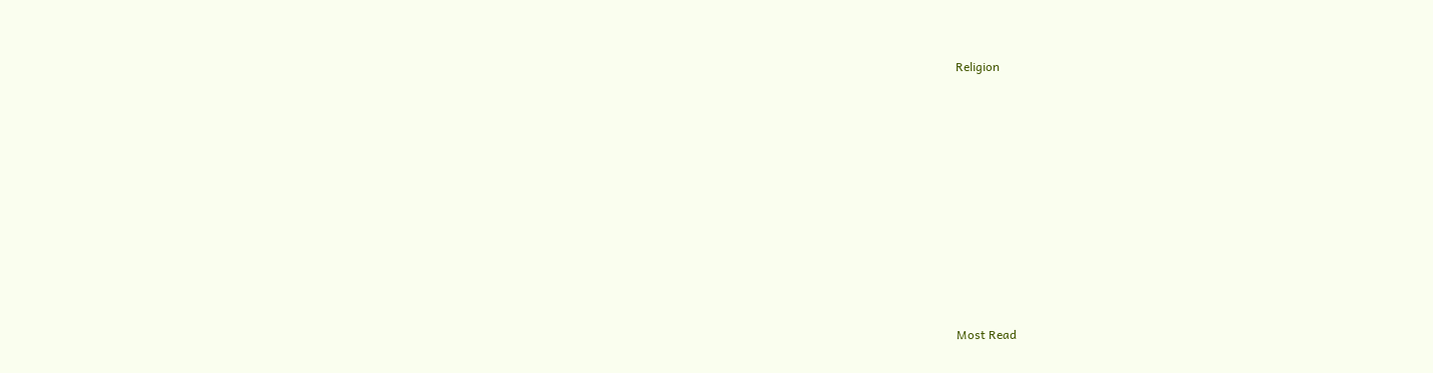Religion











Most Read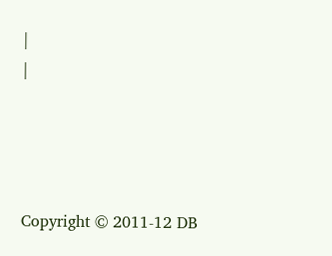|
|




Copyright © 2011-12 DB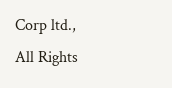Corp ltd., All Rights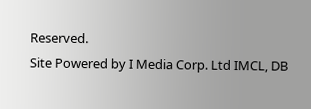Reserved.
Site Powered by I Media Corp. Ltd IMCL, DB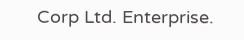Corp Ltd. Enterprise.